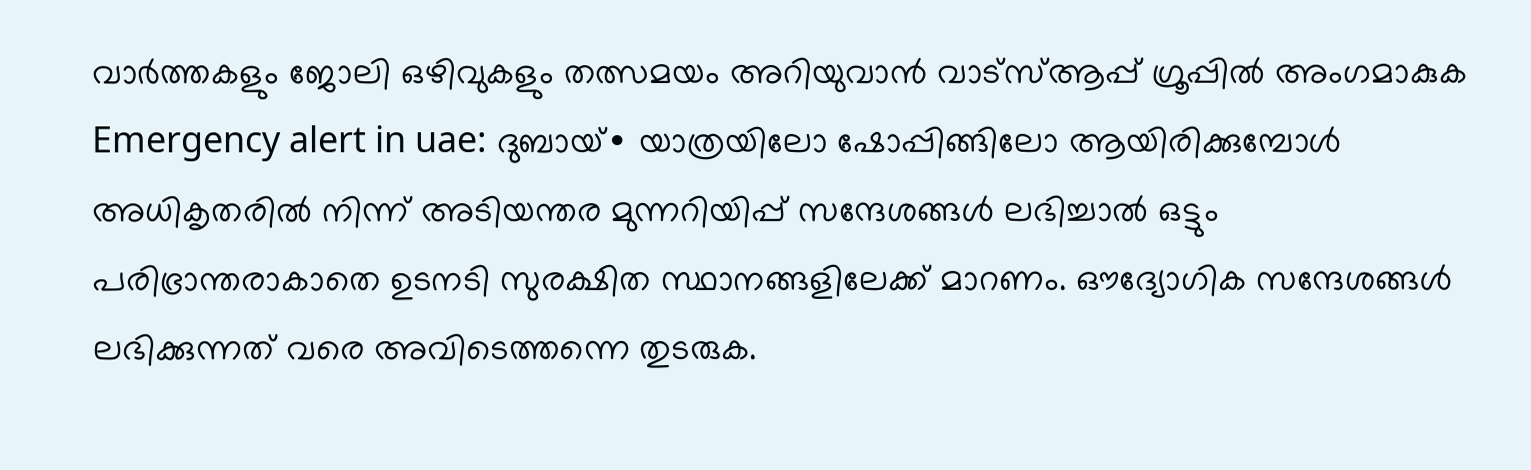വാർത്തകളും ജോലി ഒഴിവുകളും തത്സമയം അറിയുവാൻ വാട്സ്ആപ്പ് ഗ്രൂപ്പിൽ അംഗമാകുക
Emergency alert in uae: ദുബായ്∙ യാത്രയിലോ ഷോപ്പിങ്ങിലോ ആയിരിക്കുമ്പോൾ അധികൃതരിൽ നിന്ന് അടിയന്തര മുന്നറിയിപ്പ് സന്ദേശങ്ങൾ ലഭിച്ചാൽ ഒട്ടും പരിഭ്രാന്തരാകാതെ ഉടനടി സുരക്ഷിത സ്ഥാനങ്ങളിലേക്ക് മാറണം. ഔദ്യോഗിക സന്ദേശങ്ങൾ ലഭിക്കുന്നത് വരെ അവിടെത്തന്നെ തുടരുക.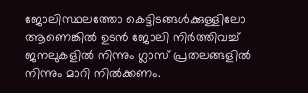ജോലിസ്ഥലത്തോ കെട്ടിടങ്ങൾക്കുള്ളിലോ ആണെങ്കിൽ ഉടൻ ജോലി നിർത്തിവച്ച് ജനലുകളിൽ നിന്നും ഗ്ലാസ് പ്രതലങ്ങളിൽ നിന്നും മാറി നിൽക്കണം.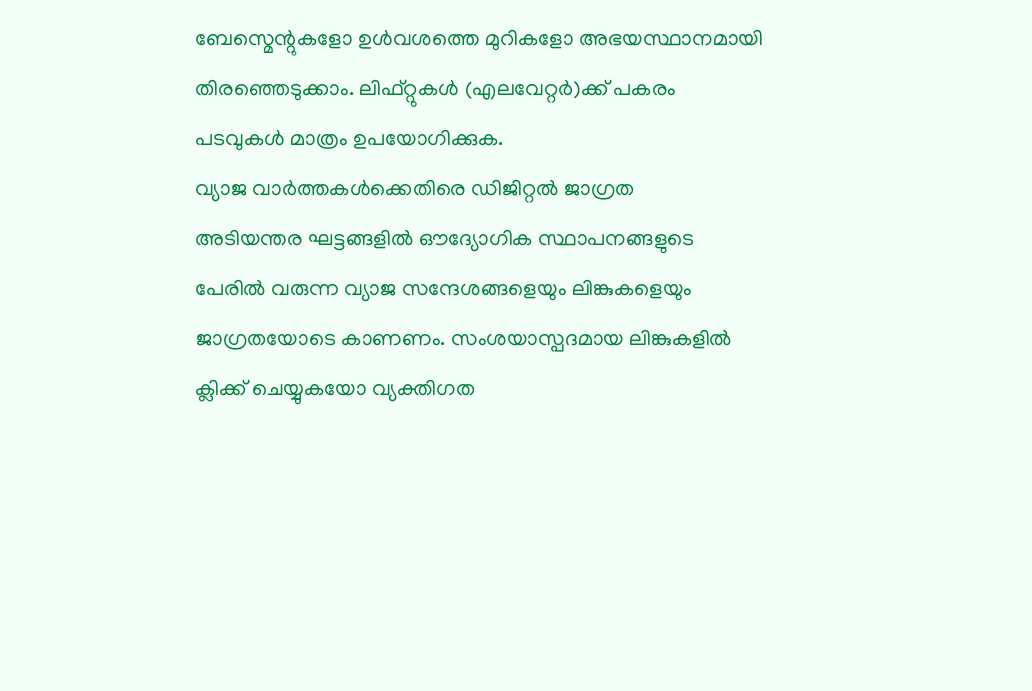ബേസ്മെന്റുകളോ ഉൾവശത്തെ മുറികളോ അഭയസ്ഥാനമായി തിരഞ്ഞെടുക്കാം. ലിഫ്റ്റുകൾ (എലവേറ്റർ)ക്ക് പകരം പടവുകൾ മാത്രം ഉപയോഗിക്കുക.
വ്യാജ വാർത്തകൾക്കെതിരെ ഡിജിറ്റൽ ജാഗ്രത
അടിയന്തര ഘട്ടങ്ങളിൽ ഔദ്യോഗിക സ്ഥാപനങ്ങളുടെ പേരിൽ വരുന്ന വ്യാജ സന്ദേശങ്ങളെയും ലിങ്കുകളെയും ജാഗ്രതയോടെ കാണണം. സംശയാസ്പദമായ ലിങ്കുകളിൽ ക്ലിക്ക് ചെയ്യുകയോ വ്യക്തിഗത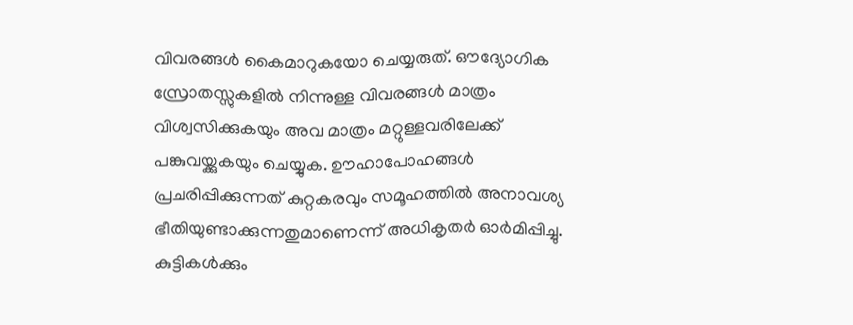വിവരങ്ങൾ കൈമാറുകയോ ചെയ്യരുത്. ഔദ്യോഗിക സ്രോതസ്സുകളിൽ നിന്നുള്ള വിവരങ്ങൾ മാത്രം വിശ്വസിക്കുകയും അവ മാത്രം മറ്റുള്ളവരിലേക്ക് പങ്കുവയ്ക്കുകയും ചെയ്യുക. ഊഹാപോഹങ്ങൾ പ്രചരിപ്പിക്കുന്നത് കുറ്റകരവും സമൂഹത്തിൽ അനാവശ്യ ഭീതിയുണ്ടാക്കുന്നതുമാണെന്ന് അധികൃതർ ഓർമിപ്പിച്ചു.
കുട്ടികൾക്കും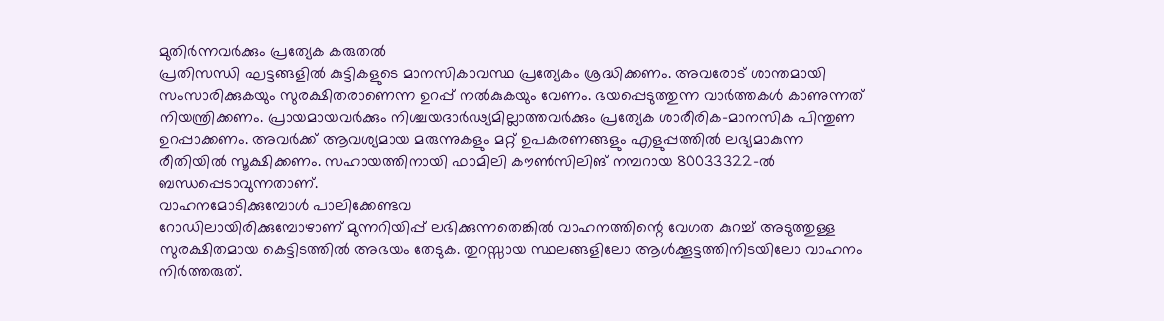മുതിർന്നവർക്കും പ്രത്യേക കരുതൽ
പ്രതിസന്ധി ഘട്ടങ്ങളിൽ കുട്ടികളുടെ മാനസികാവസ്ഥ പ്രത്യേകം ശ്രദ്ധിക്കണം. അവരോട് ശാന്തമായി സംസാരിക്കുകയും സുരക്ഷിതരാണെന്ന ഉറപ്പ് നൽകുകയും വേണം. ഭയപ്പെടുത്തുന്ന വാർത്തകൾ കാണുന്നത് നിയന്ത്രിക്കണം. പ്രായമായവർക്കും നിശ്ചയദാർഢ്യമില്ലാത്തവർക്കും പ്രത്യേക ശാരീരിക-മാനസിക പിന്തുണ ഉറപ്പാക്കണം. അവർക്ക് ആവശ്യമായ മരുന്നുകളും മറ്റ് ഉപകരണങ്ങളും എളുപ്പത്തിൽ ലഭ്യമാകുന്ന രീതിയിൽ സൂക്ഷിക്കണം. സഹായത്തിനായി ഫാമിലി കൗൺസിലിങ് നമ്പറായ 80033322-ൽ ബന്ധപ്പെടാവുന്നതാണ്.
വാഹനമോടിക്കുമ്പോൾ പാലിക്കേണ്ടവ
റോഡിലായിരിക്കുമ്പോഴാണ് മുന്നറിയിപ്പ് ലഭിക്കുന്നതെങ്കിൽ വാഹനത്തിന്റെ വേഗത കുറച്ച് അടുത്തുള്ള സുരക്ഷിതമായ കെട്ടിടത്തിൽ അഭയം തേടുക. തുറസ്സായ സ്ഥലങ്ങളിലോ ആൾക്കൂട്ടത്തിനിടയിലോ വാഹനം നിർത്തരുത്.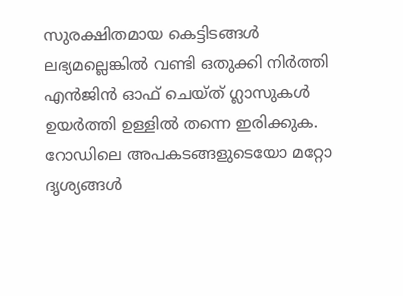സുരക്ഷിതമായ കെട്ടിടങ്ങൾ ലഭ്യമല്ലെങ്കിൽ വണ്ടി ഒതുക്കി നിർത്തി എൻജിൻ ഓഫ് ചെയ്ത് ഗ്ലാസുകൾ ഉയർത്തി ഉള്ളിൽ തന്നെ ഇരിക്കുക. റോഡിലെ അപകടങ്ങളുടെയോ മറ്റോ ദൃശ്യങ്ങൾ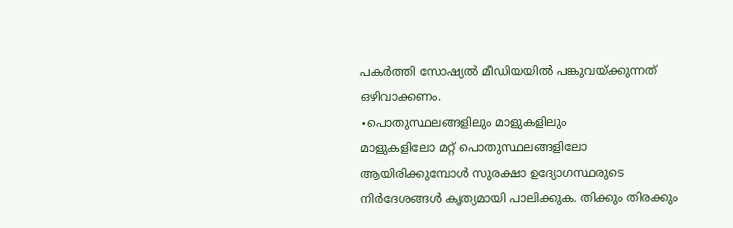പകർത്തി സോഷ്യൽ മീഡിയയിൽ പങ്കുവയ്ക്കുന്നത് ഒഴിവാക്കണം.
∙പൊതുസ്ഥലങ്ങളിലും മാളുകളിലും
മാളുകളിലോ മറ്റ് പൊതുസ്ഥലങ്ങളിലോ ആയിരിക്കുമ്പോൾ സുരക്ഷാ ഉദ്യോഗസ്ഥരുടെ നിർദേശങ്ങൾ കൃത്യമായി പാലിക്കുക. തിക്കും തിരക്കും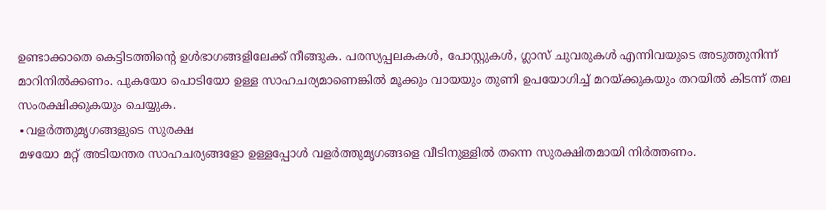ഉണ്ടാക്കാതെ കെട്ടിടത്തിന്റെ ഉൾഭാഗങ്ങളിലേക്ക് നീങ്ങുക. പരസ്യപ്പലകകൾ, പോസ്റ്റുകൾ, ഗ്ലാസ് ചുവരുകൾ എന്നിവയുടെ അടുത്തുനിന്ന് മാറിനിൽക്കണം. പുകയോ പൊടിയോ ഉള്ള സാഹചര്യമാണെങ്കിൽ മൂക്കും വായയും തുണി ഉപയോഗിച്ച് മറയ്ക്കുകയും തറയിൽ കിടന്ന് തല സംരക്ഷിക്കുകയും ചെയ്യുക.
∙വളർത്തുമൃഗങ്ങളുടെ സുരക്ഷ
മഴയോ മറ്റ് അടിയന്തര സാഹചര്യങ്ങളോ ഉള്ളപ്പോൾ വളർത്തുമൃഗങ്ങളെ വീടിനുള്ളിൽ തന്നെ സുരക്ഷിതമായി നിർത്തണം.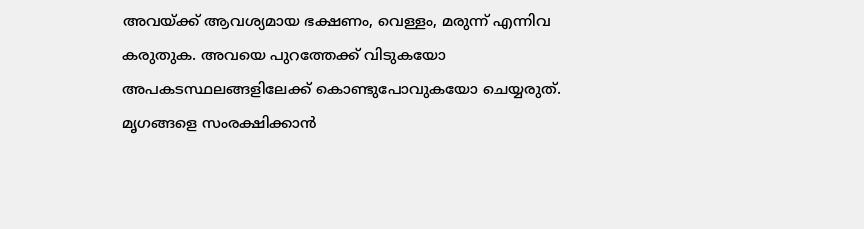അവയ്ക്ക് ആവശ്യമായ ഭക്ഷണം, വെള്ളം, മരുന്ന് എന്നിവ കരുതുക. അവയെ പുറത്തേക്ക് വിടുകയോ അപകടസ്ഥലങ്ങളിലേക്ക് കൊണ്ടുപോവുകയോ ചെയ്യരുത്. മൃഗങ്ങളെ സംരക്ഷിക്കാൻ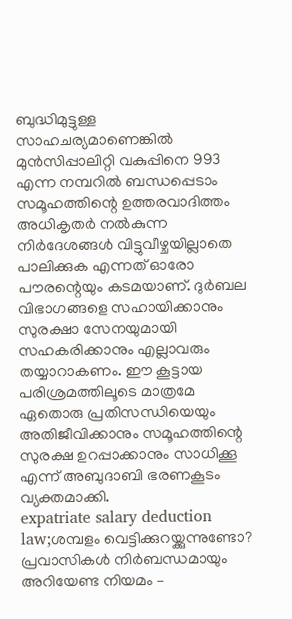ബുദ്ധിമുട്ടുള്ള സാഹചര്യമാണെങ്കിൽ മുൻസിപ്പാലിറ്റി വകുപ്പിനെ 993 എന്ന നമ്പറിൽ ബന്ധപ്പെടാം
സമൂഹത്തിന്റെ ഉത്തരവാദിത്തം
അധികൃതർ നൽകുന്ന നിർദേശങ്ങൾ വിട്ടുവീഴ്ചയില്ലാതെ പാലിക്കുക എന്നത് ഓരോ പൗരന്റെയും കടമയാണ്. ദുർബല വിഭാഗങ്ങളെ സഹായിക്കാനും സുരക്ഷാ സേനയുമായി സഹകരിക്കാനും എല്ലാവരും തയ്യാറാകണം. ഈ കൂട്ടായ പരിശ്രമത്തിലൂടെ മാത്രമേ ഏതൊരു പ്രതിസന്ധിയെയും അതിജീവിക്കാനും സമൂഹത്തിന്റെ സുരക്ഷ ഉറപ്പാക്കാനും സാധിക്കൂ എന്ന് അബുദാബി ഭരണകൂടം വ്യക്തമാക്കി.
expatriate salary deduction law;ശമ്പളം വെട്ടിക്കുറയ്ക്കുന്നുണ്ടോ? പ്രവാസികൾ നിർബന്ധമായും അറിയേണ്ട നിയമം –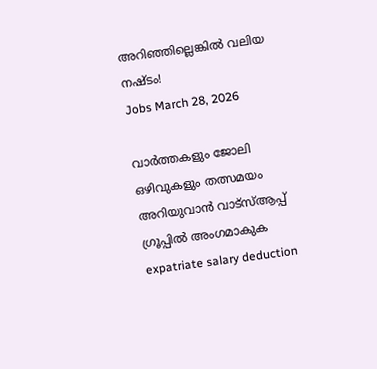അറിഞ്ഞില്ലെങ്കിൽ വലിയ നഷ്ടം!
Jobs March 28, 2026

വാർത്തകളും ജോലി ഒഴിവുകളും തത്സമയം അറിയുവാൻ വാട്സ്ആപ്പ് ഗ്രൂപ്പിൽ അംഗമാകുക
expatriate salary deduction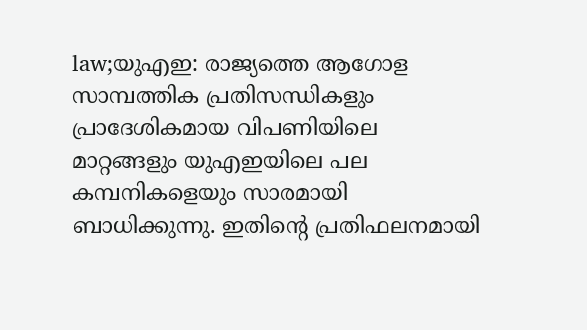law;യുഎഇ: രാജ്യത്തെ ആഗോള സാമ്പത്തിക പ്രതിസന്ധികളും പ്രാദേശികമായ വിപണിയിലെ മാറ്റങ്ങളും യുഎഇയിലെ പല കമ്പനികളെയും സാരമായി ബാധിക്കുന്നു. ഇതിന്റെ പ്രതിഫലനമായി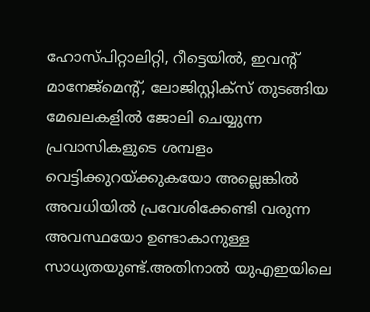ഹോസ്പിറ്റാലിറ്റി, റീട്ടെയിൽ, ഇവന്റ് മാനേജ്മെന്റ്, ലോജിസ്റ്റിക്സ് തുടങ്ങിയ മേഖലകളിൽ ജോലി ചെയ്യുന്ന പ്രവാസികളുടെ ശമ്പളം വെട്ടിക്കുറയ്ക്കുകയോ അല്ലെങ്കിൽ അവധിയിൽ പ്രവേശിക്കേണ്ടി വരുന്ന അവസ്ഥയോ ഉണ്ടാകാനുള്ള സാധ്യതയുണ്ട്.അതിനാൽ യുഎഇയിലെ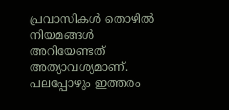പ്രവാസികൾ തൊഴിൽ നിയമങ്ങൾ അറിയേണ്ടത് അത്യാവശ്യമാണ്. പലപ്പോഴും ഇത്തരം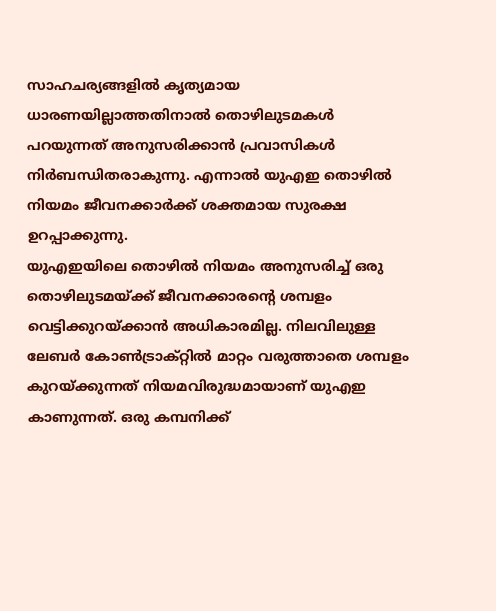സാഹചര്യങ്ങളിൽ കൃത്യമായ ധാരണയില്ലാത്തതിനാൽ തൊഴിലുടമകൾ പറയുന്നത് അനുസരിക്കാൻ പ്രവാസികൾ നിർബന്ധിതരാകുന്നു. എന്നാൽ യുഎഇ തൊഴിൽ നിയമം ജീവനക്കാർക്ക് ശക്തമായ സുരക്ഷ ഉറപ്പാക്കുന്നു.
യുഎഇയിലെ തൊഴിൽ നിയമം അനുസരിച്ച് ഒരു തൊഴിലുടമയ്ക്ക് ജീവനക്കാരന്റെ ശമ്പളം വെട്ടിക്കുറയ്ക്കാൻ അധികാരമില്ല. നിലവിലുള്ള ലേബർ കോൺട്രാക്റ്റിൽ മാറ്റം വരുത്താതെ ശമ്പളം കുറയ്ക്കുന്നത് നിയമവിരുദ്ധമായാണ് യുഎഇ കാണുന്നത്. ഒരു കമ്പനിക്ക്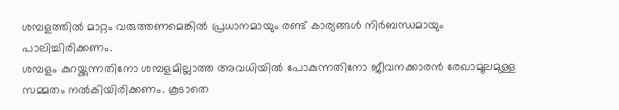ശമ്പളത്തിൽ മാറ്റം വരുത്തണമെങ്കിൽ പ്രധാനമായും രണ്ട് കാര്യങ്ങൾ നിർബന്ധമായും പാലിച്ചിരിക്കണം.
ശമ്പളം കുറയ്ക്കുന്നതിനോ ശമ്പളമില്ലാത്ത അവധിയിൽ പോകുന്നതിനോ ജീവനക്കാരൻ രേഖാമൂലമുള്ള സമ്മതം നൽകിയിരിക്കണം. കൂടാതെ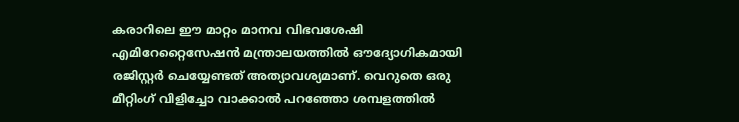കരാറിലെ ഈ മാറ്റം മാനവ വിഭവശേഷി എമിറേറ്റൈസേഷൻ മന്ത്രാലയത്തിൽ ഔദ്യോഗികമായി രജിസ്റ്റർ ചെയ്യേണ്ടത് അത്യാവശ്യമാണ്. വെറുതെ ഒരു മീറ്റിംഗ് വിളിച്ചോ വാക്കാൽ പറഞ്ഞോ ശമ്പളത്തിൽ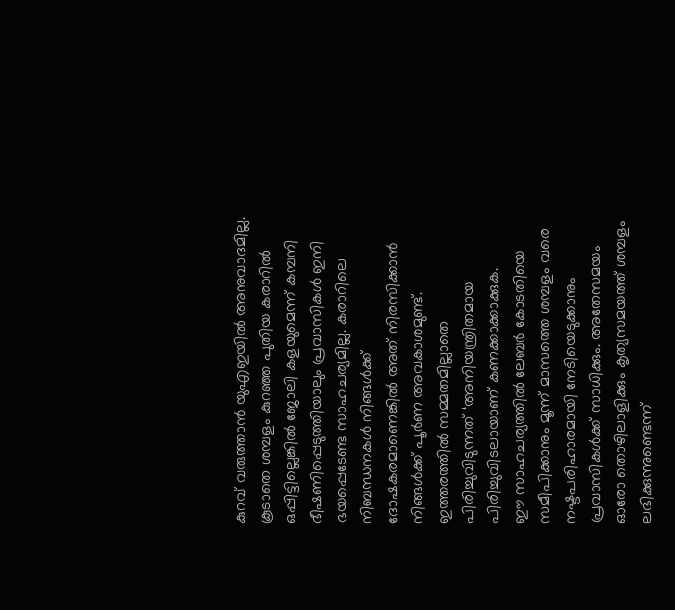കുറവ് വരുത്താൻ യുഎഇയിൽ അനുവാദമില്ല.
കൂടാതെ ശമ്പളം കുറഞ്ഞ പുതിയ കരാറിൽ ഒപ്പിട്ടില്ലെങ്കിൽ ജോലി കളയുമെന്ന് കമ്പനി ഭീഷണിപ്പെടുത്തിയാലും പ്രവാസികൾ ഇനി ഭയപ്പെടേണ്ട സാഹചര്യമില്ല. കരാറിലെ നിബന്ധനകൾ നിങ്ങൾക്ക് ദോഷകരമാണെങ്കിൽ അത് നിരസിക്കാൻ നിങ്ങൾക്ക് പൂർണ അവകാശമുണ്ട്. ഇത്തരത്തിൽ സമ്മതമില്ലാതെ പിരിച്ചുവിടുന്നത് ‘അനിയന്ത്രിതമായ പിരിച്ചുവിടലായാണ് കണക്കാക്കാക്കുക.
ഈ സാഹചര്യത്തിൽ ലേബർ കോടതിയെ സമീപിക്കാനും മൂന്ന് മാസത്തെ ശമ്പളം വരെ നഷ്ടപരിഹാരമായി നേടിയെടുക്കാനും പ്രവാസികൾക്ക് സാധിക്കും. അതേസമയം ഓരോ തൊഴിലാളിക്കും കൃത്യസമയത്ത് ശമ്പളം ലഭിക്കുന്നുണ്ടെന്ന്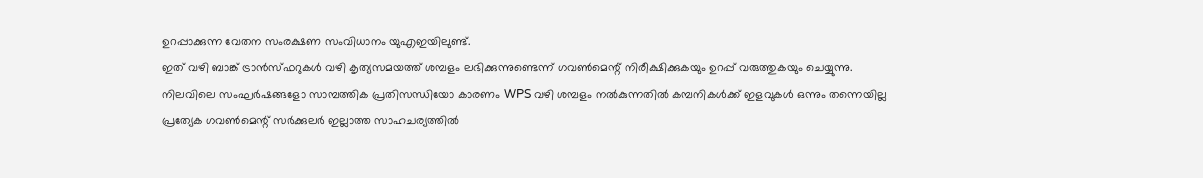ഉറപ്പാക്കുന്ന വേതന സംരക്ഷണ സംവിധാനം യുഎഇയിലുണ്ട്.
ഇത് വഴി ബാങ്ക് ട്രാൻസ്ഫറുകൾ വഴി കൃത്യസമയത്ത് ശമ്പളം ലഭിക്കുന്നുണ്ടെന്ന് ഗവൺമെന്റ് നിരീക്ഷിക്കുകയും ഉറപ്പ് വരുത്തുകയും ചെയ്യുന്നു.
നിലവിലെ സംഘർഷങ്ങളോ സാമ്പത്തിക പ്രതിസന്ധിയോ കാരണം WPS വഴി ശമ്പളം നൽകുന്നതിൽ കമ്പനികൾക്ക് ഇളവുകൾ ഒന്നും തന്നെയില്ല പ്രത്യേക ഗവൺമെന്റ് സർക്കുലർ ഇല്ലാത്ത സാഹചര്യത്തിൽ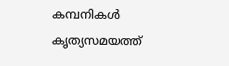കമ്പനികൾ കൃത്യസമയത്ത്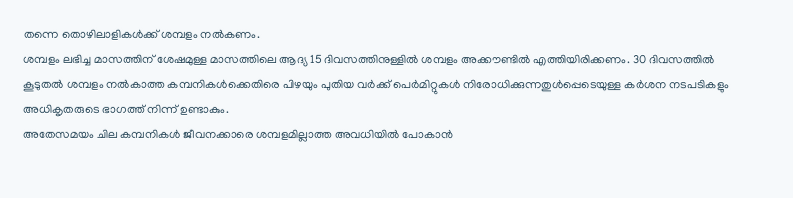തന്നെ തൊഴിലാളികൾക്ക് ശമ്പളം നൽകണം.
ശമ്പളം ലഭിച്ച മാസത്തിന് ശേഷമുള്ള മാസത്തിലെ ആദ്യ 15 ദിവസത്തിനുള്ളിൽ ശമ്പളം അക്കൗണ്ടിൽ എത്തിയിരിക്കണം. 30 ദിവസത്തിൽ കൂടുതൽ ശമ്പളം നൽകാത്ത കമ്പനികൾക്കെതിരെ പിഴയും പുതിയ വർക്ക് പെർമിറ്റുകൾ നിരോധിക്കുന്നതുൾപ്പെടെയുള്ള കർശന നടപടികളും അധികൃതരുടെ ഭാഗത്ത് നിന്ന് ഉണ്ടാകും.
അതേസമയം ചില കമ്പനികൾ ജീവനക്കാരെ ശമ്പളമില്ലാത്ത അവധിയിൽ പോകാൻ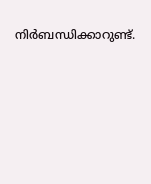നിർബന്ധിക്കാറുണ്ട്.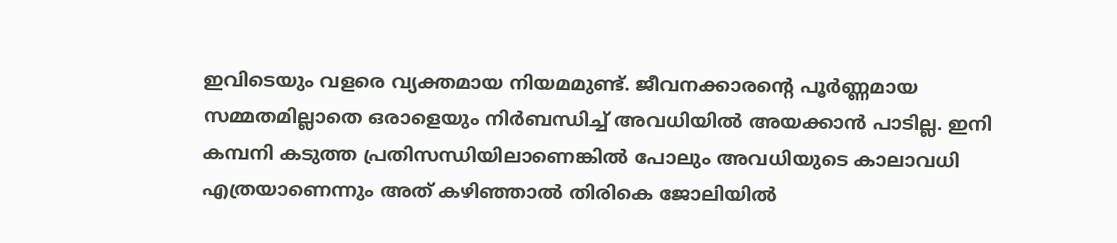ഇവിടെയും വളരെ വ്യക്തമായ നിയമമുണ്ട്. ജീവനക്കാരന്റെ പൂർണ്ണമായ സമ്മതമില്ലാതെ ഒരാളെയും നിർബന്ധിച്ച് അവധിയിൽ അയക്കാൻ പാടില്ല. ഇനി കമ്പനി കടുത്ത പ്രതിസന്ധിയിലാണെങ്കിൽ പോലും അവധിയുടെ കാലാവധി എത്രയാണെന്നും അത് കഴിഞ്ഞാൽ തിരികെ ജോലിയിൽ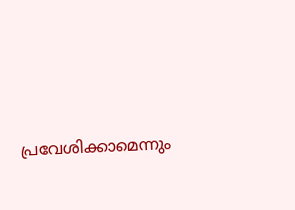പ്രവേശിക്കാമെന്നും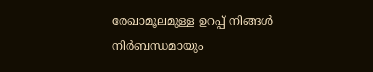രേഖാമൂലമുള്ള ഉറപ്പ് നിങ്ങൾ നിർബന്ധമായും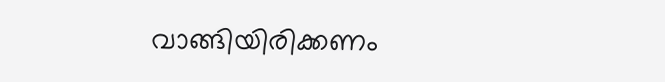വാങ്ങിയിരിക്കണം